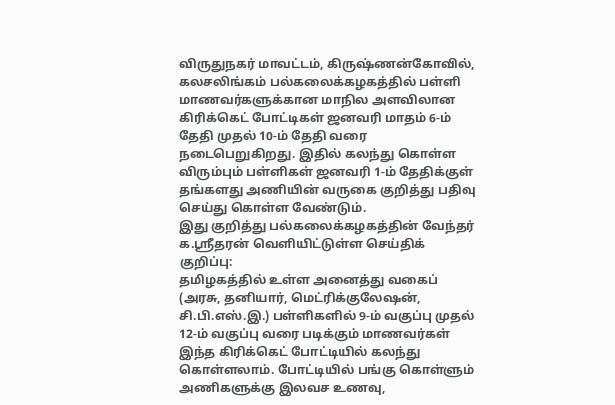விருதுநகர் மாவட்டம், கிருஷ்ணன்கோவில், கலசலிங்கம் பல்கலைக்கழகத்தில் பள்ளி மாணவர்களுக்கான மாநில அளவிலான கிரிக்கெட் போட்டிகள் ஜனவரி மாதம் 6-ம் தேதி முதல் 10-ம் தேதி வரை நடைபெறுகிறது. இதில் கலந்து கொள்ள விரும்பும் பள்ளிகள் ஜனவரி 1-ம் தேதிக்குள் தங்களது அணியின் வருகை குறித்து பதிவு செய்து கொள்ள வேண்டும்.
இது குறித்து பல்கலைக்கழகத்தின் வேந்தர் க.ஸ்ரீதரன் வெளியிட்டுள்ள செய்திக் குறிப்பு:
தமிழகத்தில் உள்ள அனைத்து வகைப் (அரசு, தனியார், மெட்ரிக்குலேஷன், சி.பி.எஸ்.இ.) பள்ளிகளில் 9-ம் வகுப்பு முதல் 12-ம் வகுப்பு வரை படிக்கும் மாணவர்கள் இந்த கிரிக்கெட் போட்டியில் கலந்து கொள்ளலாம். போட்டியில் பங்கு கொள்ளும் அணிகளுக்கு இலவச உணவு,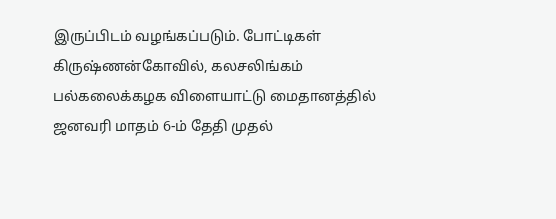இருப்பிடம் வழங்கப்படும். போட்டிகள் கிருஷ்ணன்கோவில், கலசலிங்கம் பல்கலைக்கழக விளையாட்டு மைதானத்தில் ஜனவரி மாதம் 6-ம் தேதி முதல்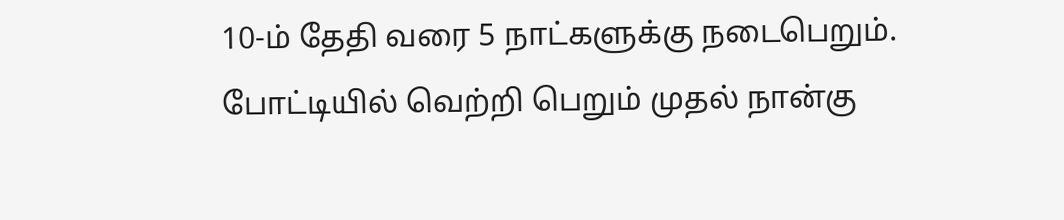10-ம் தேதி வரை 5 நாட்களுக்கு நடைபெறும்.
போட்டியில் வெற்றி பெறும் முதல் நான்கு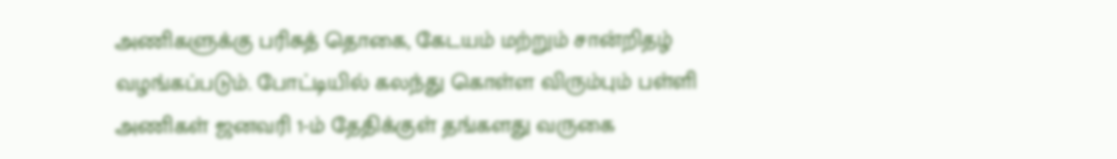அணிகளுக்கு பரிசுத் தொகை, கேடயம் மற்றும் சான்றிதழ் வழங்கப்படும். போட்டியில் கலந்து கொள்ள விரும்பும் பள்ளி அணிகள் ஜனவரி 1-ம் தேதிக்குள் தங்களது வருகை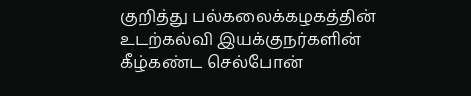குறித்து பல்கலைக்கழகத்தின் உடற்கல்வி இயக்குநர்களின் கீழ்கண்ட செல்போன்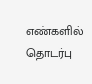எண்களில் தொடர்பு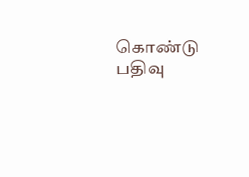கொண்டு பதிவு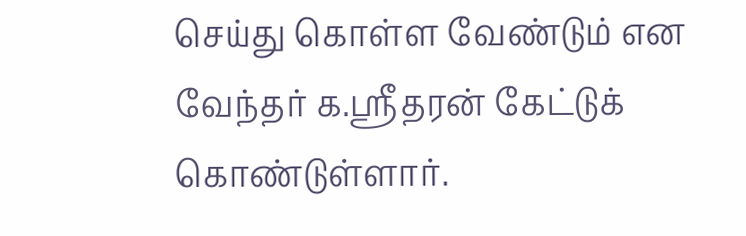செய்து கொள்ள வேண்டும் என வேந்தர் க.ஸ்ரீதரன் கேட்டுக் கொண்டுள்ளார்.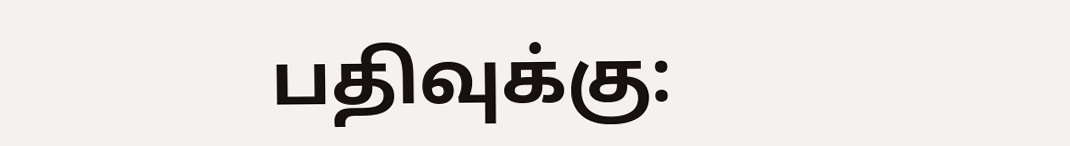பதிவுக்கு: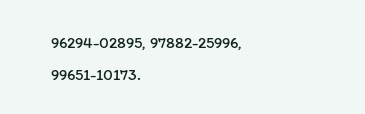96294-02895, 97882-25996, 99651-10173.